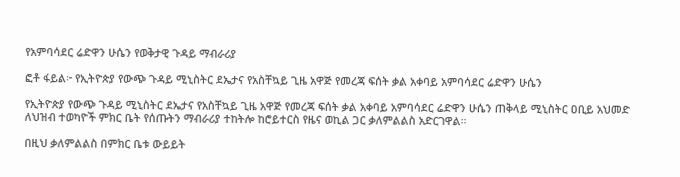የአምባሳደር ሬድዋን ሁሴን የወቅታዊ ጉዳይ ማብራሪያ

ፎቶ ፋይል፦ የኢትዮጵያ የውጭ ጉዳይ ሚኒስትር ደኤታና የአስቸኳይ ጊዜ አዋጅ የመረጃ ፍሰት ቃል አቀባይ አምባሳደር ሬድዋን ሁሴን

የኢትዮጵያ የውጭ ጉዳይ ሚኒስትር ደኤታና የአስቸኳይ ጊዜ አዋጅ የመረጃ ፍሰት ቃል አቀባይ አምባሳደር ሬድዋን ሁሴን ጠቅላይ ሚኒስትር ዐቢይ አህመድ ለህዝብ ተወካዮች ምክር ቤት የሰጡትን ማብራሪያ ተከትሎ ከሮይተርስ የዜና ወኪል ጋር ቃለምልልስ አድርገዋል።

በዚህ ቃለምልልስ በምክር ቤቱ ውይይት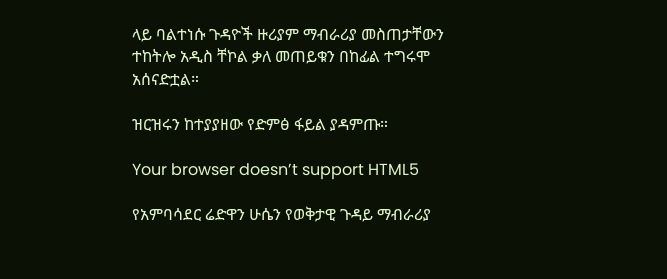ላይ ባልተነሱ ጉዳዮች ዙሪያም ማብራሪያ መስጠታቸውን ተከትሎ አዲስ ቸኮል ቃለ መጠይቁን በከፊል ተግሩሞ አሰናድቷል።

ዝርዝሩን ከተያያዘው የድምፅ ፋይል ያዳምጡ።

Your browser doesn’t support HTML5

የአምባሳደር ሬድዋን ሁሴን የወቅታዊ ጉዳይ ማብራሪያ